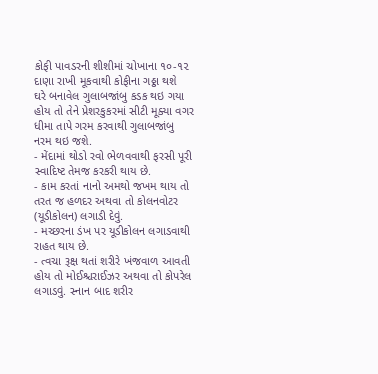કોફી પાવડરની શીશીમાં ચોખાના ૧૦-૧૨ દાણા રાખી મૂકવાથી કોફીના ગઠ્ઠા થશે
ઘરે બનાવેલ ગુલાબજાંબુ કડક થઇ ગયા હોય તો તેને પ્રેશરકુકરમાં સીટી મૂક્યા વગર ધીમા તાપે ગરમ કરવાથી ગુલાબજાંબુ નરમ થઇ જશે.
- મેંદામાં થોડો રવો ભેળવવાથી ફરસી પૂરી સ્વાદિષ્ટ તેમજ કરકરી થાય છે.
- કામ કરતાં નાનો અમથો જખમ થાય તો તરત જ હળદર અથવા તો કોલનવોટર (યૂડીકોલન) લગાડી દેવું.
- મચ્છરના ડંખ પર યૂડીકોલન લગાડવાથી રાહત થાય છે.
- ત્વચા રૂક્ષ થતાં શરીરે ખંજવાળ આવતી હોય તો મોઈશ્ચરાઈઝર અથવા તો કોપરેલ લગાડવું. સ્નાન બાદ શરીર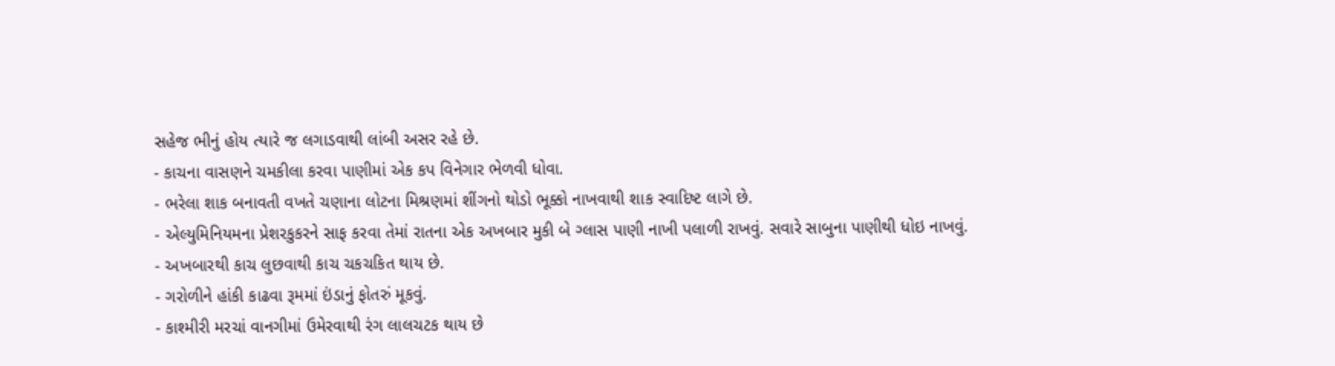સહેજ ભીનું હોય ત્યારે જ લગાડવાથી લાંબી અસર રહે છે.
- કાચના વાસણને ચમકીલા કરવા પાણીમાં એક કપ વિનેગાર ભેળવી ધોવા.
- ભરેલા શાક બનાવતી વખતે ચણાના લોટના મિશ્રણમાં શીંગનો થોડો ભૂક્કો નાખવાથી શાક સ્વાદિષ્ટ લાગે છે.
- એલ્યુમિનિયમના પ્રેશરકુકરને સાફ કરવા તેમાં રાતના એક અખબાર મુકી બે ગ્લાસ પાણી નાખી પલાળી રાખવું. સવારે સાબુના પાણીથી ધોઇ નાખવું.
- અખબારથી કાચ લુછવાથી કાચ ચકચકિત થાય છે.
- ગરોળીને હાંકી કાઢવા રૂમમાં ઇંડાનું ફોતરું મૂકવું.
- કાશ્મીરી મરચાં વાનગીમાં ઉમેરવાથી રંગ લાલચટક થાય છે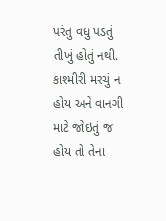પરંતુ વધુ પડતું તીખું હોતું નથી. કાશ્મીરી મરચું ન હોય અને વાનગી માટે જોઇતું જ હોય તો તેના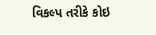વિકલ્પ તરીકે કોઇ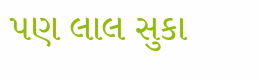પણ લાલ સુકા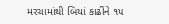મરચામાંથી બિયાં કાઢીંને ૧૫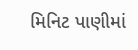મિનિટ પાણીમાં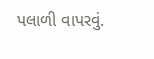પલાળી વાપરવું.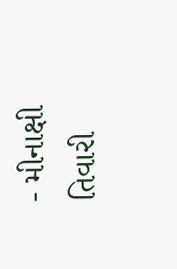- મીનાક્ષી તિવારી